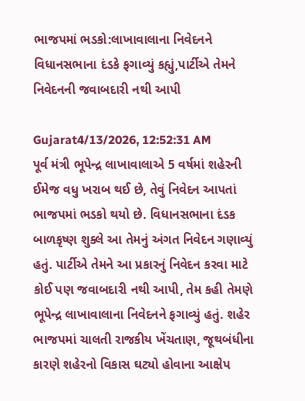ભાજપમાં ભડકો:લાખાવાલાના નિવેદનને વિધાનસભાના દંડકે ફગાવ્યું કહ્યું,પાર્ટીએ તેમને નિવેદનની જવાબદારી નથી આપી

Gujarat4/13/2026, 12:52:31 AM
પૂર્વ મંત્રી ભૂપેન્દ્ર લાખાવાલાએ 5 વર્ષમાં શહેરની ઈમેજ વધુ ખરાબ થઈ છે, તેવું નિવેદન આપતાં ભાજપમાં ભડકો થયો છે. વિધાનસભાના દંડક બાળકૃષ્ણ શુક્લે આ તેમનું અંગત નિવેદન ગણાવ્યું હતું. પાર્ટીએ તેમને આ પ્રકારનું નિવેદન કરવા માટે કોઈ પણ જવાબદારી નથી આપી, તેમ કહી તેમણે ભૂપેન્દ્ર લાખાવાલાના નિવેદનને ફગાવ્યું હતું. શહેર ભાજપમાં ચાલતી રાજકીય ખેંચતાણ, જૂથબંધીના કારણે શહેરનો વિકાસ ઘટ્યો હોવાના આક્ષેપ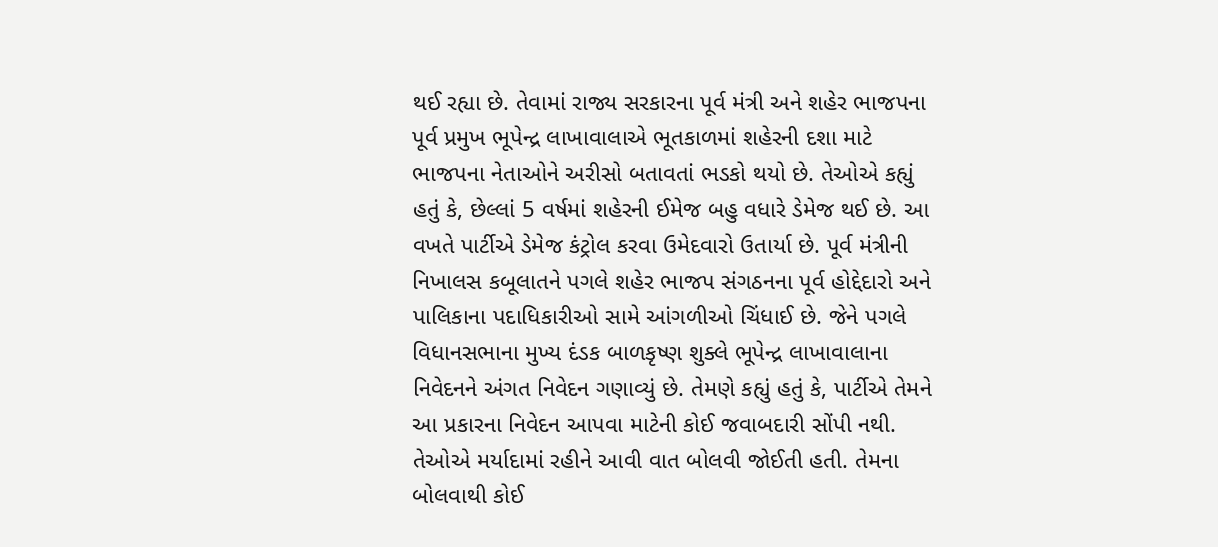થઈ રહ્યા છે. તેવામાં રાજ્ય સરકારના પૂર્વ મંત્રી અને શહેર ભાજપના પૂર્વ પ્રમુખ ભૂપેન્દ્ર લાખાવાલાએ ભૂતકાળમાં શહેરની દશા માટે ભાજપના નેતાઓને અરીસો બતાવતાં ભડકો થયો છે. તેઓએ કહ્યું હતું કે, છેલ્લાં 5 વર્ષમાં શહેરની ઈમેજ બહુ વધારે ડેમેજ થઈ છે. આ વખતે પાર્ટીએ ડેમેજ કંટ્રોલ કરવા ઉમેદવારો ઉતાર્યા છે. પૂર્વ મંત્રીની નિખાલસ કબૂલાતને પગલે શહેર ભાજપ સંગઠનના પૂર્વ હોદ્દેદારો અને પાલિકાના પદાધિકારીઓ સામે આંગળીઓ ચિંધાઈ છે. જેને પગલે વિધાનસભાના મુખ્ય દંડક બાળકૃષ્ણ શુક્લે ભૂપેન્દ્ર લાખાવાલાના નિવેદનને અંગત નિવેદન ગણાવ્યું છે. તેમણે કહ્યું હતું કે, પાર્ટીએ તેમને આ પ્રકારના નિવેદન આપવા માટેની કોઈ જવાબદારી સોંપી નથી. તેઓએ મર્યાદામાં રહીને આવી વાત બોલવી જોઈતી હતી. તેમના બોલવાથી કોઈ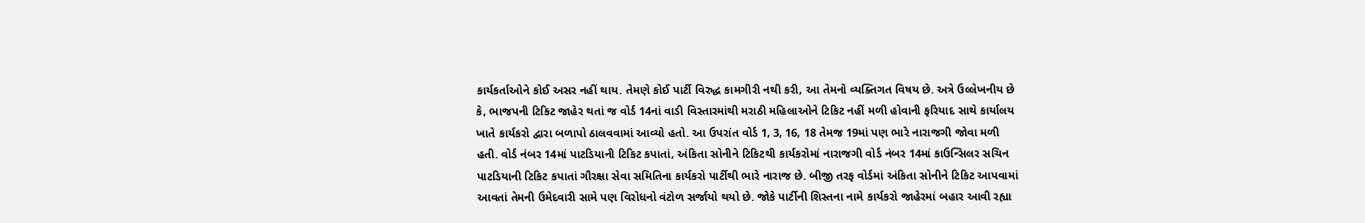કાર્યકર્તાઓને કોઈ અસર નહીં થાય. તેમણે કોઈ પાર્ટી વિરુદ્ધ કામગીરી નથી કરી, આ તેમનો વ્યક્તિગત વિષય છે. અત્રે ઉલ્લેખનીય છે કે, ભાજપની ટિકિટ જાહેર થતાં જ વોર્ડ 14નાં વાડી વિસ્તારમાંથી મરાઠી મહિલાઓને ટિકિટ નહીં મળી હોવાની ફરિયાદ સાથે કાર્યાલય ખાતે કાર્યકરો દ્વારા બળાપો ઠાલવવામાં આવ્યો હતો. આ ઉપરાંત વોર્ડ 1, 3, 16, 18 તેમજ 19માં પણ ભારે નારાજગી જોવા મળી હતી. વોર્ડ નંબર 14માં પાટડિયાની ટિકિટ કપાતાં, અંકિતા સોનીને ટિકિટથી કાર્યકરોમાં નારાજગી વોર્ડ નંબર 14માં કાઉન્સિલર સચિન પાટડિયાની ટિકિટ કપાતાં ગૌરક્ષા સેવા સમિતિના કાર્યકરો પાર્ટીથી ભારે નારાજ છે. બીજી તરફ વોર્ડમાં અંકિતા સોનીને ટિકિટ આપવામાં આવતાં તેમની ઉમેદવારી સામે પણ વિરોધનો વંટોળ સર્જાયો થયો છે. જોકે પાર્ટીની શિસ્તના નામે કાર્યકરો જાહેરમાં બહાર આવી રહ્યા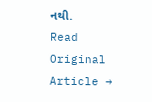નથી.
Read Original Article →